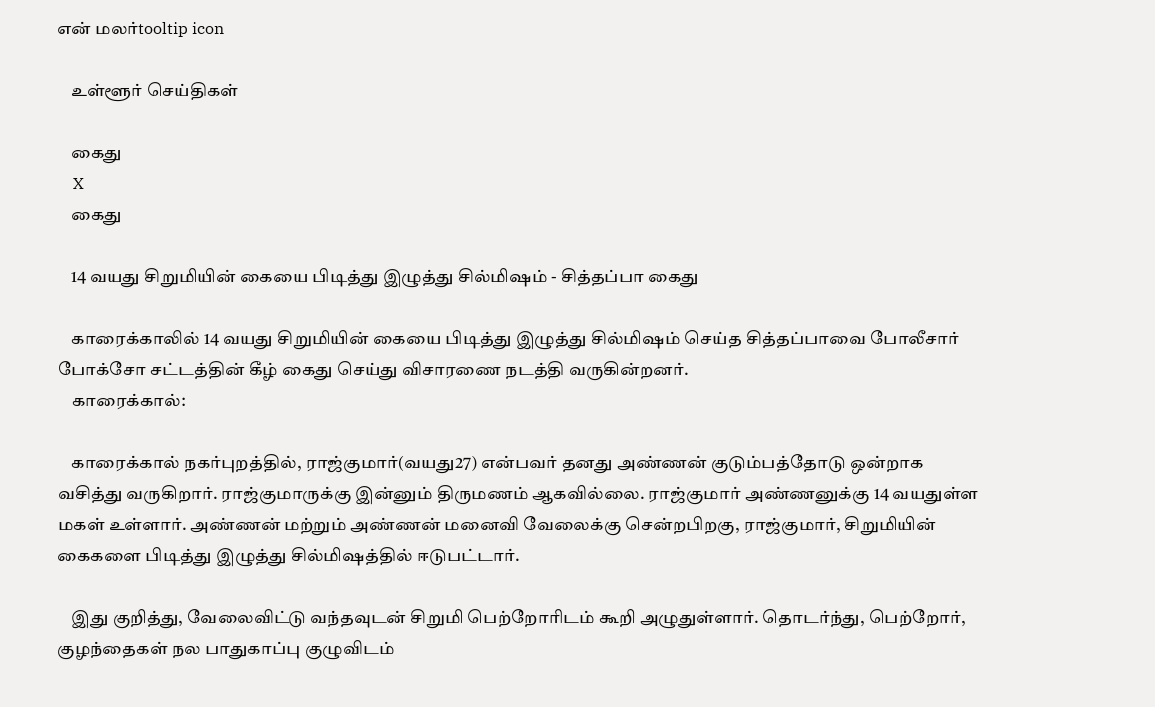என் மலர்tooltip icon

    உள்ளூர் செய்திகள்

    கைது
    X
    கைது

    14 வயது சிறுமியின் கையை பிடித்து இழுத்து சில்மி‌ஷம் - சித்தப்பா கைது

    காரைக்காலில் 14 வயது சிறுமியின் கையை பிடித்து இழுத்து சில்மி‌ஷம் செய்த சித்தப்பாவை போலீசார் போக்சோ சட்டத்தின் கீழ் கைது செய்து விசாரணை நடத்தி வருகின்றனர்.
    காரைக்கால்:

    காரைக்கால் நகர்புறத்தில், ராஜ்குமார்(வயது27) என்பவர் தனது அண்ணன் குடும்பத்தோடு ஒன்றாக வசித்து வருகிறார். ராஜ்குமாருக்கு இன்னும் திருமணம் ஆகவில்லை. ராஜ்குமார் அண்ணனுக்கு 14 வயதுள்ள மகள் உள்ளார். அண்ணன் மற்றும் அண்ணன் மனைவி வேலைக்கு சென்றபிறகு, ராஜ்குமார், சிறுமியின் கைகளை பிடித்து இழுத்து சில்மி‌ஷத்தில் ஈடுபட்டார்.

    இது குறித்து, வேலைவிட்டு வந்தவுடன் சிறுமி பெற்றோரிடம் கூறி அழுதுள்ளார். தொடர்ந்து, பெற்றோர், குழந்தைகள் நல பாதுகாப்பு குழுவிடம்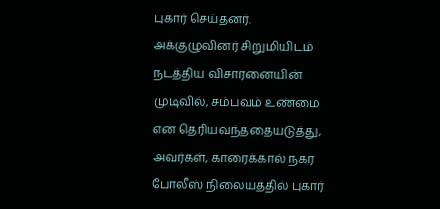புகார் செய்தனர். அக்குழுவினர் சிறுமியிடம் நடத்திய விசாரனையின் முடிவில், சம்பவம் உண்மை என தெரியவந்ததையடுத்து, அவர்கள், காரைக்கால் நகர போலீஸ் நிலையத்தில் புகார்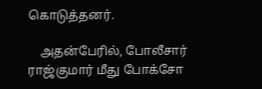கொடுத்தனர்.

    அதன்பேரில், போலீசார் ராஜ்குமார் மீது போக்சோ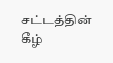சட்டத்தின் கீழ்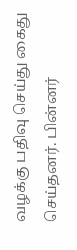வழக்கு பதிவு செய்து கைது செய்தனர். பின்னர்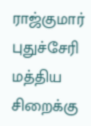ராஜ்குமார் புதுச்சேரி மத்திய சிறைக்கு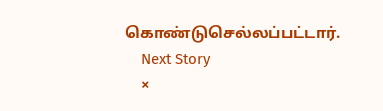கொண்டுசெல்லப்பட்டார்.
    Next Story
    ×